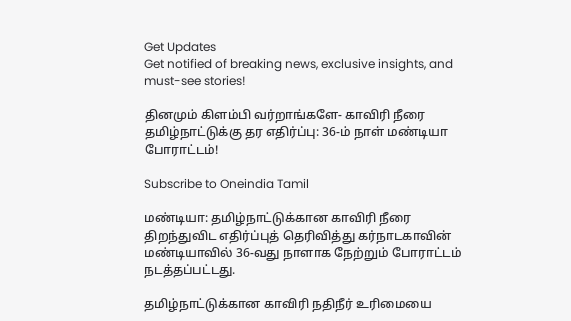Get Updates
Get notified of breaking news, exclusive insights, and must-see stories!

தினமும் கிளம்பி வர்றாங்களே- காவிரி நீரை தமிழ்நாட்டுக்கு தர எதிர்ப்பு: 36-ம் நாள் மண்டியா போராட்டம்!

Subscribe to Oneindia Tamil

மண்டியா: தமிழ்நாட்டுக்கான காவிரி நீரை திறந்துவிட எதிர்ப்புத் தெரிவித்து கர்நாடகாவின் மண்டியாவில் 36-வது நாளாக நேற்றும் போராட்டம் நடத்தப்பட்டது.

தமிழ்நாட்டுக்கான காவிரி நதிநீர் உரிமையை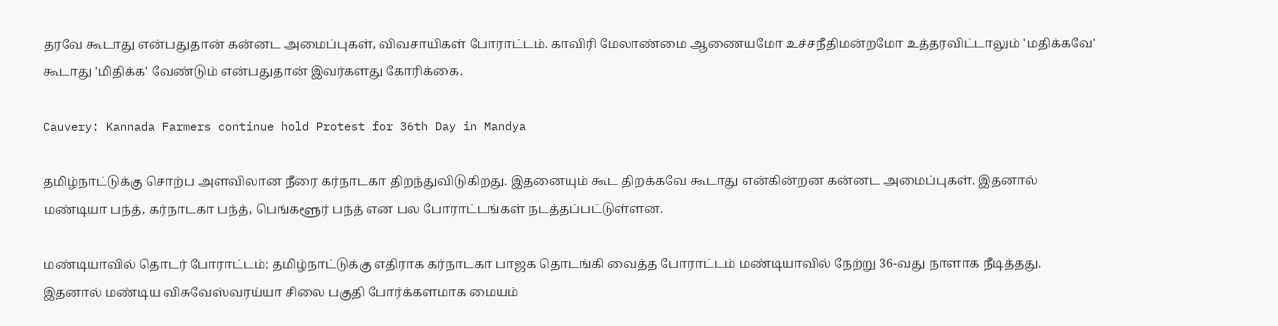தரவே கூடாது என்பதுதான் கன்னட அமைப்புகள், விவசாயிகள் போராட்டம். காவிரி மேலாண்மை ஆணையமோ உச்சநீதிமன்றமோ உத்தரவிட்டாலும் 'மதிக்கவே' கூடாது 'மிதிக்க' வேண்டும் என்பதுதான் இவர்களது கோரிக்கை.

Cauvery: Kannada Farmers continue hold Protest for 36th Day in Mandya

தமிழ்நாட்டுக்கு சொற்ப அளவிலான நீரை கர்நாடகா திறந்துவிடுகிறது. இதனையும் கூட திறக்கவே கூடாது என்கின்றன கன்னட அமைப்புகள். இதனால் மண்டியா பந்த், கர்நாடகா பந்த், பெங்களூர் பந்த் என பல போராட்டங்கள் நடத்தப்பட்டுள்ளன.

மண்டியாவில் தொடர் போராட்டம்: தமிழ்நாட்டுக்கு எதிராக கர்நாடகா பாஜக தொடங்கி வைத்த போராட்டம் மண்டியாவில் நேற்று 36-வது நாளாக நீடித்தது. இதனால் மண்டிய விசுவேஸ்வரய்யா சிலை பகுதி போர்க்களமாக மையம்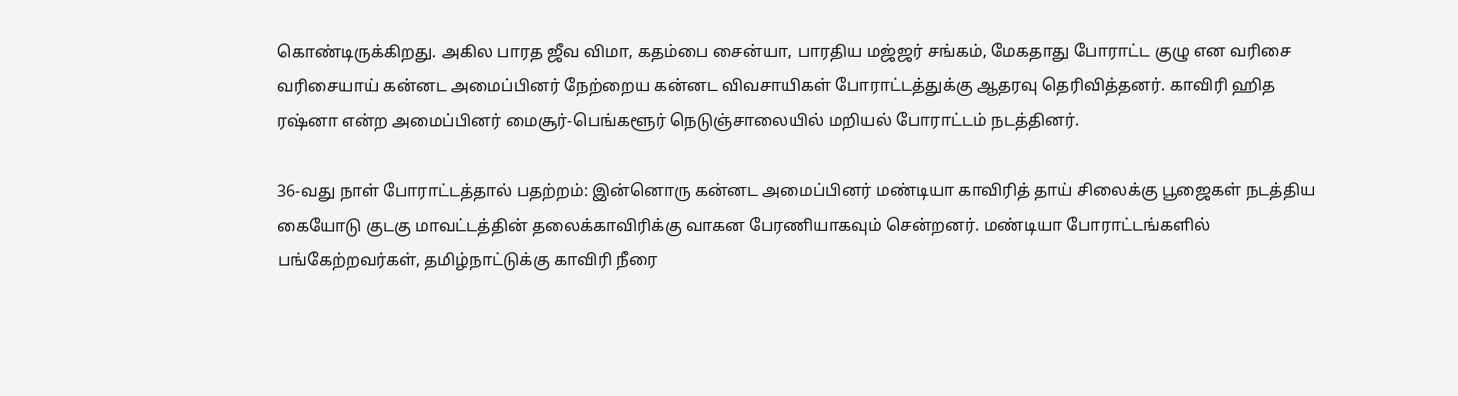கொண்டிருக்கிறது. அகில பாரத ஜீவ விமா, கதம்பை சைன்யா, பாரதிய மஜ்ஜர் சங்கம், மேகதாது போராட்ட குழு என வரிசை வரிசையாய் கன்னட அமைப்பினர் நேற்றைய கன்னட விவசாயிகள் போராட்டத்துக்கு ஆதரவு தெரிவித்தனர். காவிரி ஹித ரஷ்னா என்ற அமைப்பினர் மைசூர்-பெங்களூர் நெடுஞ்சாலையில் மறியல் போராட்டம் நடத்தினர்.

36-வது நாள் போராட்டத்தால் பதற்றம்: இன்னொரு கன்னட அமைப்பினர் மண்டியா காவிரித் தாய் சிலைக்கு பூஜைகள் நடத்திய கையோடு குடகு மாவட்டத்தின் தலைக்காவிரிக்கு வாகன பேரணியாகவும் சென்றனர். மண்டியா போராட்டங்களில் பங்கேற்றவர்கள், தமிழ்நாட்டுக்கு காவிரி நீரை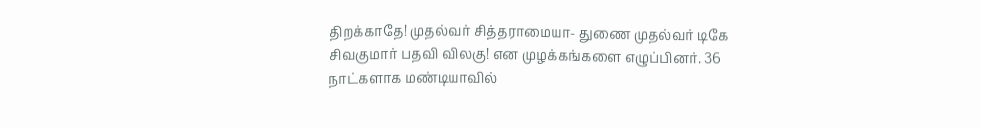திறக்காதே! முதல்வர் சித்தராமையா- துணை முதல்வர் டிகே சிவகுமார் பதவி விலகு! என முழக்கங்களை எழுப்பினர். 36 நாட்களாக மண்டியாவில்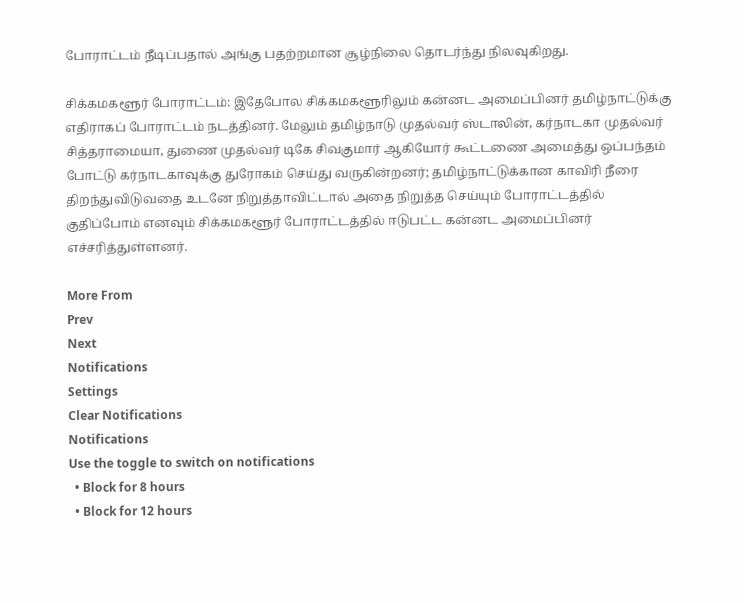போராட்டம் நீடிப்பதால் அங்கு பதற்றமான சூழ்நிலை தொடர்ந்து நிலவுகிறது.

சிக்கமகளூர் போராட்டம்: இதேபோல சிக்கமகளூரிலும் கன்னட அமைப்பினர் தமிழ்நாட்டுக்கு எதிராகப் போராட்டம் நடத்தினர். மேலும் தமிழ்நாடு முதல்வர் ஸ்டாலின், கர்நாடகா முதல்வர் சித்தராமையா, துணை முதல்வர் டிகே சிவகுமார் ஆகியோர் கூட்டணை அமைத்து ஒப்பந்தம் போட்டு கர்நாடகாவுக்கு துரோகம் செய்து வருகின்றனர்; தமிழ்நாட்டுக்கான காவிரி நீரை திறந்துவிடுவதை உடனே நிறுத்தாவிட்டால் அதை நிறுத்த செய்யும் போராட்டத்தில் குதிப்போம் எனவும் சிக்கமகளூர் போராட்டத்தில் ஈடுபட்ட கன்னட அமைப்பினர் எச்சரித்துள்ளனர்.

More From
Prev
Next
Notifications
Settings
Clear Notifications
Notifications
Use the toggle to switch on notifications
  • Block for 8 hours
  • Block for 12 hours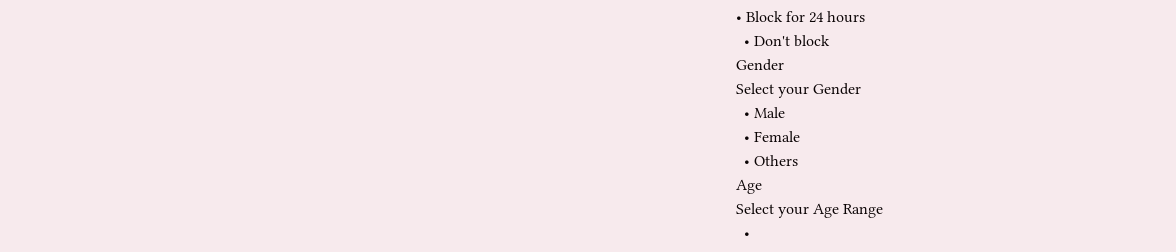• Block for 24 hours
  • Don't block
Gender
Select your Gender
  • Male
  • Female
  • Others
Age
Select your Age Range
  •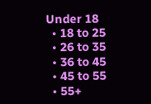Under 18
  • 18 to 25
  • 26 to 35
  • 36 to 45
  • 45 to 55
  • 55+